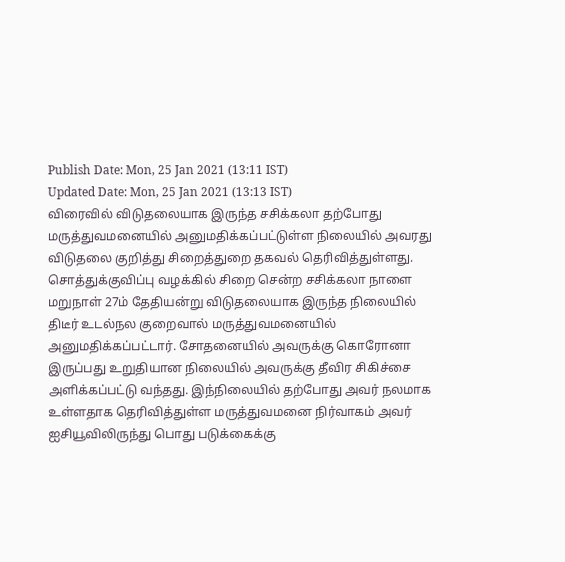Publish Date: Mon, 25 Jan 2021 (13:11 IST)
Updated Date: Mon, 25 Jan 2021 (13:13 IST)
விரைவில் விடுதலையாக இருந்த சசிக்கலா தற்போது மருத்துவமனையில் அனுமதிக்கப்பட்டுள்ள நிலையில் அவரது விடுதலை குறித்து சிறைத்துறை தகவல் தெரிவித்துள்ளது.
சொத்துக்குவிப்பு வழக்கில் சிறை சென்ற சசிக்கலா நாளை மறுநாள் 27ம் தேதியன்று விடுதலையாக இருந்த நிலையில் திடீர் உடல்நல குறைவால் மருத்துவமனையில் அனுமதிக்கப்பட்டார். சோதனையில் அவருக்கு கொரோனா இருப்பது உறுதியான நிலையில் அவருக்கு தீவிர சிகிச்சை அளிக்கப்பட்டு வந்தது. இந்நிலையில் தற்போது அவர் நலமாக உள்ளதாக தெரிவித்துள்ள மருத்துவமனை நிர்வாகம் அவர் ஐசியூவிலிருந்து பொது படுக்கைக்கு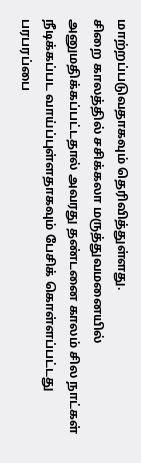மாற்றப்படுவதாகவும் தெரிவித்துள்ளது.
சிறை காலத்தில் சசிக்கலா மருத்துவமனையில் அனுமதிக்கப்பட்டதால் அவரது தண்டனை காலம் சில நாட்கள் நீடிக்கப்பட வாய்ப்புள்ளதாகவும் பேசிக் கொள்ளப்பட்டது பரபரப்பை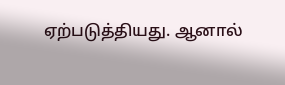ஏற்படுத்தியது. ஆனால்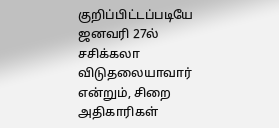குறிப்பிட்டப்படியே ஜனவரி 27ல் சசிக்கலா விடுதலையாவார் என்றும், சிறை அதிகாரிகள்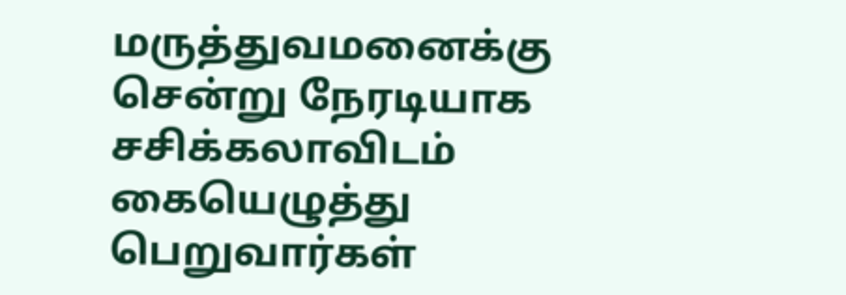மருத்துவமனைக்கு சென்று நேரடியாக சசிக்கலாவிடம் கையெழுத்து பெறுவார்கள்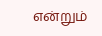என்றும்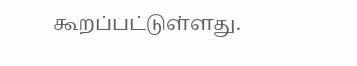கூறப்பட்டுள்ளது.